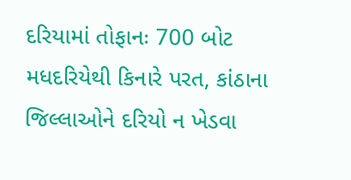દરિયામાં તોફાનઃ 700 બોટ મધદરિયેથી કિનારે પરત, કાંઠાના જિલ્લાઓને દરિયો ન ખેડવા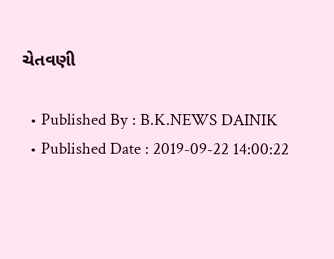ચેતવણી

  • Published By : B.K.NEWS DAINIK
  • Published Date : 2019-09-22 14:00:22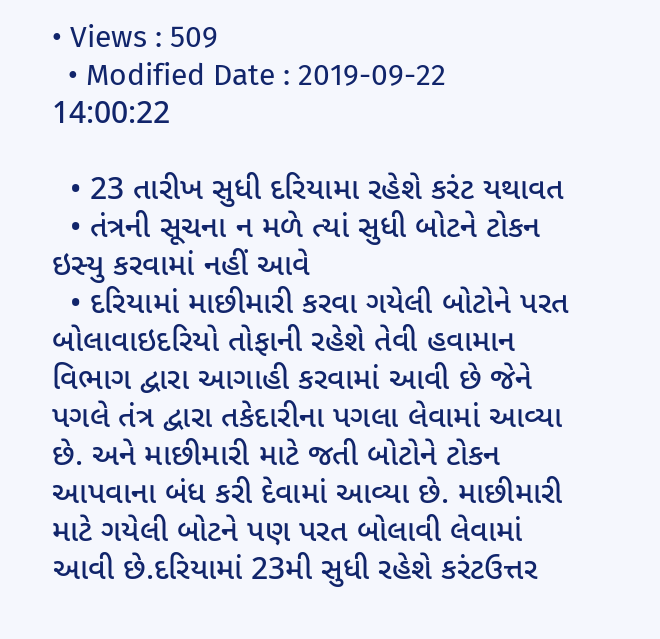• Views : 509
  • Modified Date : 2019-09-22 14:00:22

  • 23 તારીખ સુધી દરિયામા રહેશે કરંટ યથાવત
  • તંત્રની સૂચના ન મળે ત્યાં સુધી બોટને ટોકન ઇસ્યુ કરવામાં નહીં આવે
  • દરિયામાં માછીમારી કરવા ગયેલી બોટોને પરત બોલાવાઇદરિયો તોફાની રહેશે તેવી હવામાન વિભાગ દ્વારા આગાહી કરવામાં આવી છે જેને પગલે તંત્ર દ્વારા તકેદારીના પગલા લેવામાં આવ્યા છે. અને માછીમારી માટે જતી બોટોને ટોકન આપવાના બંધ કરી દેવામાં આવ્યા છે. માછીમારી માટે ગયેલી બોટને પણ પરત બોલાવી લેવામાં આવી છે.દરિયામાં 23મી સુધી રહેશે કરંટઉત્તર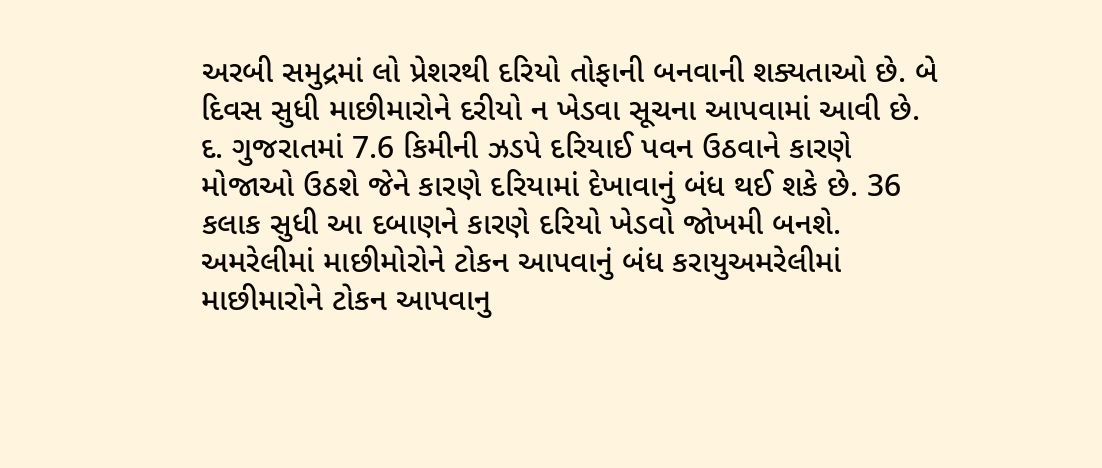અરબી સમુદ્રમાં લો પ્રેશરથી દરિયો તોફાની બનવાની શક્યતાઓ છે. બે દિવસ સુધી માછીમારોને દરીયો ન ખેડવા સૂચના આપવામાં આવી છે. દ. ગુજરાતમાં 7.6 કિમીની ઝડપે દરિયાઈ પવન ઉઠવાને કારણે મોજાઓ ઉઠશે જેને કારણે દરિયામાં દેખાવાનું બંધ થઈ શકે છે. 36 કલાક સુધી આ દબાણને કારણે દરિયો ખેડવો જોખમી બનશે. અમરેલીમાં માછીમોરોને ટોકન આપવાનું બંધ કરાયુઅમરેલીમાં માછીમારોને ટોકન આપવાનુ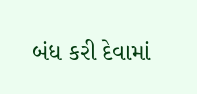બંધ કરી દેવામાં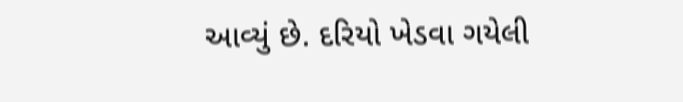આવ્યું છે. દરિયો ખેડવા ગયેલી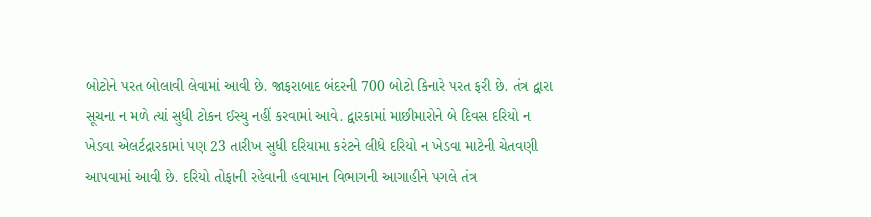બોટોને પરત બોલાવી લેવામાં આવી છે. જાફરાબાદ બંદરની 700 બોટો કિનારે પરત ફરી છે. તંત્ર દ્વારા સૂચના ન મળે ત્યાં સુધી ટોકન ઈસ્યુ નહીં કરવામાં આવે. દ્વારકામાં માછીમારોને બે દિવસ દરિયો ન ખેડવા એલર્ટદ્રારકામાં પણ 23 તારીખ સુધી દરિયામા કરંટને લીધે દરિયો ન ખેડવા માટેની ચેતવણી આપવામાં આવી છે. દરિયો તોફાની રહેવાની હવામાન વિભાગની આગાહીને પગલે તંત્ર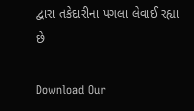દ્વારા તકેદારીના પગલા લેવાઈ રહ્યા છે

Download Our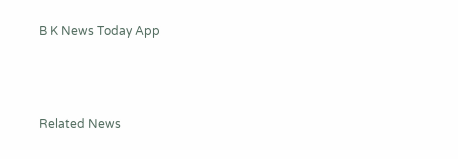B K News Today App



Related News